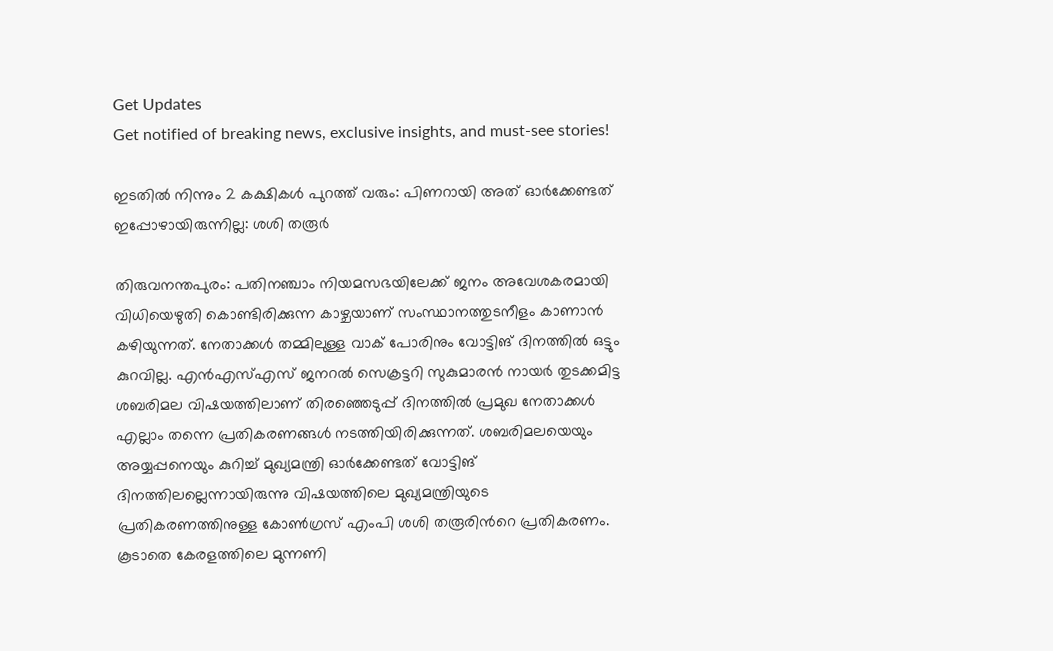Get Updates
Get notified of breaking news, exclusive insights, and must-see stories!

ഇടതില്‍ നിന്നും 2 കക്ഷികള്‍ പുറത്ത് വരും: പിണറായി അത് ഓര്‍ക്കേണ്ടത് ഇപ്പോഴായിരുന്നില്ല: ശശി തരൂര്‍

തിരുവനന്തപുരം: പതിനഞ്ചാം നിയമസഭയിലേക്ക് ജനം അവേശകരമായി വിധിയെഴുതി കൊണ്ടിരിക്കുന്ന കാഴ്ചയാണ് സംസ്ഥാനത്തുടനീളം കാണാന്‍ കഴിയുന്നത്. നേതാക്കള്‍ തമ്മിലുള്ള വാക് പോരിനും വോട്ടിങ് ദിനത്തില്‍ ഒട്ടും കുറവില്ല. എന്‍എസ്എസ് ജനറല്‍ സെക്രട്ടറി സുകുമാരന്‍ നായര്‍ തുടക്കമിട്ട ശബരിമല വിഷയത്തിലാണ് തിരഞ്ഞെടുപ്പ് ദിനത്തില്‍ പ്രമുഖ നേതാക്കള്‍ എല്ലാം തന്നെ പ്രതികരണങ്ങള്‍ നടത്തിയിരിക്കുന്നത്. ശബരിമലയെയും അയ്യപ്പനെയും കുറിച്ച് മുഖ്യമന്ത്രി ഓര്‍ക്കേണ്ടത് വോട്ടിങ് ദിനത്തിലല്ലെന്നായിരുന്നു വിഷയത്തിലെ മുഖ്യമന്ത്രിയുടെ പ്രതികരണത്തിനുള്ള കോണ്‍ഗ്രസ് എംപി ശശി തരൂരിന്‍റെ പ്രതികരണം. കൂടാതെ കേരളത്തിലെ മുന്നണി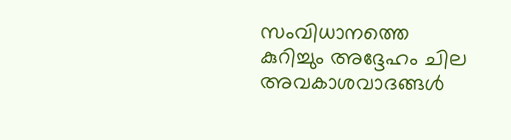സംവിധാനത്തെ കുറിച്ചും അദ്ദേഹം ചില അവകാശവാദങ്ങള്‍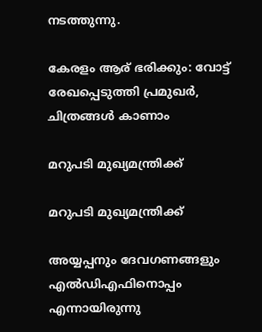നടത്തുന്നു.

കേരളം ആര് ഭരിക്കും: വോട്ട് രേഖപ്പെടുത്തി പ്രമുഖർ, ചിത്രങ്ങള്‍ കാണാം

മറുപടി മുഖ്യമന്ത്രിക്ക്

മറുപടി മുഖ്യമന്ത്രിക്ക്

അയ്യപ്പനും ദേവഗണങ്ങളും എല്‍ഡിഎഫിനൊപ്പം എന്നായിരുന്നു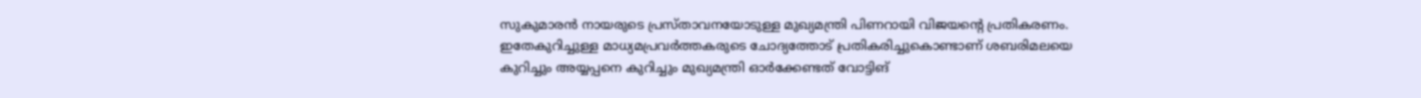സുകുമാരന്‍ നായരുടെ പ്രസ്താവനയോടുള്ള മുഖ്യമന്ത്രി പിണറായി വിജയന്‍റെ പ്രതികരണം. ഇതേകുറിച്ചുള്ള മാധ്യമപ്രവര്‍ത്തകരുടെ ചോദ്യത്തോട് പ്രതികരിച്ചുകൊണ്ടാണ് ശബരിമലയെ കുറിച്ചും അയ്യപ്പനെ കുറിച്ചും മുഖ്യമന്ത്രി ഓര്‍ക്കേണ്ടത് വോട്ടിങ്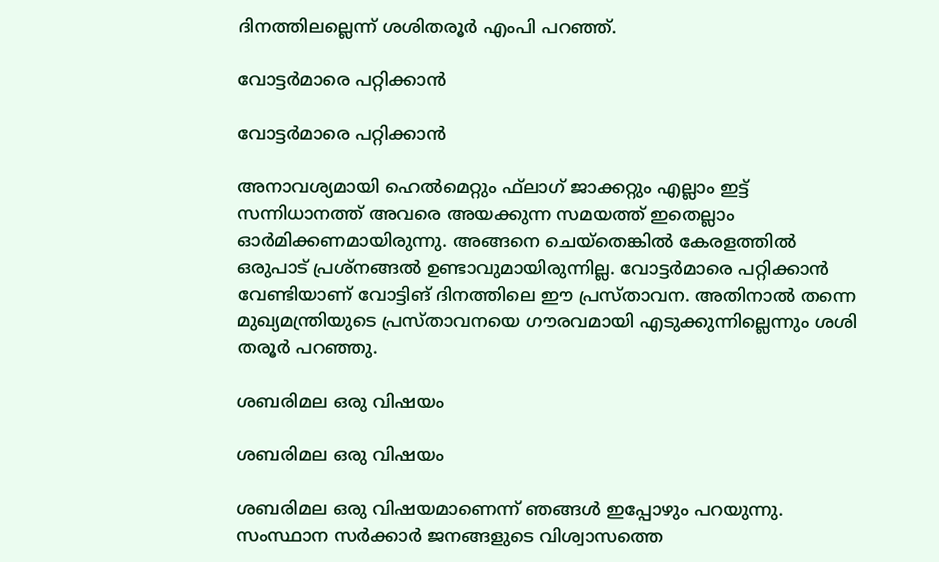ദിനത്തിലല്ലെന്ന് ശശിതരൂര്‍ എംപി പറഞ്ഞ്.

വോട്ടര്‍മാരെ പറ്റിക്കാന്‍

വോട്ടര്‍മാരെ പറ്റിക്കാന്‍

അനാവശ്യമായി ഹെല്‍മെറ്റും ഫ്‌ലാഗ് ജാക്കറ്റും എല്ലാം ഇട്ട് സന്നിധാനത്ത് അവരെ അയക്കുന്ന സമയത്ത് ഇതെല്ലാം ഓര്‍മിക്കണമായിരുന്നു. അങ്ങനെ ചെയ്തെങ്കില്‍ കേരളത്തില്‍ ഒരുപാട് പ്രശ്നങ്ങല്‍ ഉണ്ടാവുമായിരുന്നില്ല. വോട്ടര്‍മാരെ പറ്റിക്കാന്‍ വേണ്ടിയാണ് വോട്ടിങ് ദിനത്തിലെ ഈ പ്രസ്താവന. അതിനാല്‍ തന്നെ മുഖ്യമന്ത്രിയുടെ പ്രസ്താവനയെ ഗൗരവമായി എടുക്കുന്നില്ലെന്നും ശശി തരൂര്‍ പറഞ്ഞു.

ശബരിമല ഒരു വിഷയം

ശബരിമല ഒരു വിഷയം

ശബരിമല ഒരു വിഷയമാണെന്ന് ഞങ്ങള്‍ ഇപ്പോഴും പറയുന്നു. സംസ്ഥാന സര്‍ക്കാര്‍ ജനങ്ങളുടെ വിശ്വാസത്തെ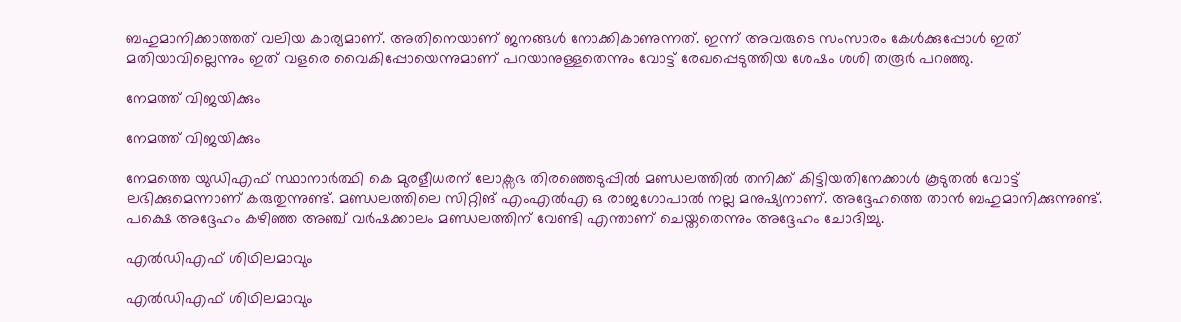ബഹുമാനിക്കാത്തത് വലിയ കാര്യമാണ്. അതിനെയാണ് ജനങ്ങള്‍ നോക്കികാണുന്നത്. ഇന്ന് അവരുടെ സംസാരം കേള്‍ക്കുപ്പോള്‍ ഇത് മതിയാവില്ലെന്നും ഇത് വളരെ വൈകിപ്പോയെന്നുമാണ് പറയാനുള്ളതെന്നും വോട്ട് രേഖപ്പെടുത്തിയ ശേഷം ശശി തരൂര്‍ പറഞ്ഞു.

നേമത്ത് വിജയിക്കും

നേമത്ത് വിജയിക്കും

നേമത്തെ യുഡിഎഫ് സ്ഥാനാര്‍ത്ഥി കെ മുരളീധരന് ലോക്സഭ തിരഞ്ഞെടുപ്പില്‍ മണ്ഡലത്തില്‍ തനിക്ക് കിട്ടിയതിനേക്കാള്‍ കൂടുതല്‍ വോട്ട് ലഭിക്കുമെന്നാണ് കരുതുന്നുണ്ട്. മണ്ഡലത്തിലെ സിറ്റിങ് എംഎല്‍എ ഒ രാജഗോപാല്‍ നല്ല മനുഷ്യനാണ്. അദ്ദേഹത്തെ താന്‍ ബഹുമാനിക്കുന്നുണ്ട്. പക്ഷെ അദ്ദേഹം കഴിഞ്ഞ അഞ്ച് വര്‍ഷക്കാലം മണ്ഡലത്തിന് വേണ്ടി എന്താണ് ചെയ്തതെന്നും അദ്ദേഹം ചോദിച്ചു.

എല്‍ഡിഎഫ് ശിഥിലമാവും

എല്‍ഡിഎഫ് ശിഥിലമാവും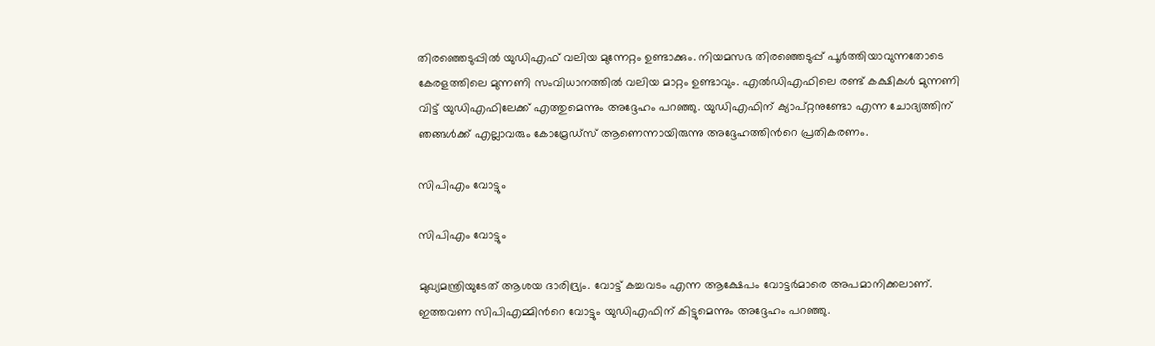തിരഞ്ഞെടുപ്പില്‍ യുഡിഎഫ് വലിയ മുന്നേറ്റം ഉണ്ടാക്കും. നിയമസഭ തിരഞ്ഞെടുപ്പ് പൂര്‍ത്തിയാവുന്നതോടെ കേരളത്തിലെ മുന്നണി സംവിധാനത്തില്‍ വലിയ മാറ്റം ഉണ്ടാവും. എല്‍ഡിഎഫിലെ രണ്ട് കക്ഷികള്‍ മുന്നണി വിട്ട് യുഡിഎഫിലേക്ക് എത്തുമെന്നും അദ്ദേഹം പറഞ്ഞു. യുഡിഎഫിന് ക്യാപ്റ്റനുണ്ടോ എന്ന ചോദ്യത്തിന് ഞങ്ങള്‍ക്ക് എല്ലാവരും കോമ്രേഡ്‌സ് ആണെന്നായിരുന്നു അദ്ദേഹത്തിന്‍റെ പ്രതികരണം.

സിപിഎം വോട്ടും

സിപിഎം വോട്ടും

മുഖ്യമന്ത്രിയുടേത് ആശയ ദാരിദ്ര്യം. വോട്ട് കച്ചവടം എന്ന ആക്ഷേപം വോട്ടർമാരെ അപമാനിക്കലാണ്. ഇത്തവണ സിപിഎമ്മിന്‍റെ വോട്ടും യുഡിഎഫിന് കിട്ടുമെന്നും അദ്ദേഹം പറഞ്ഞു.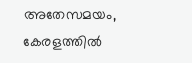അതേസമയം, കേരളത്തില്‍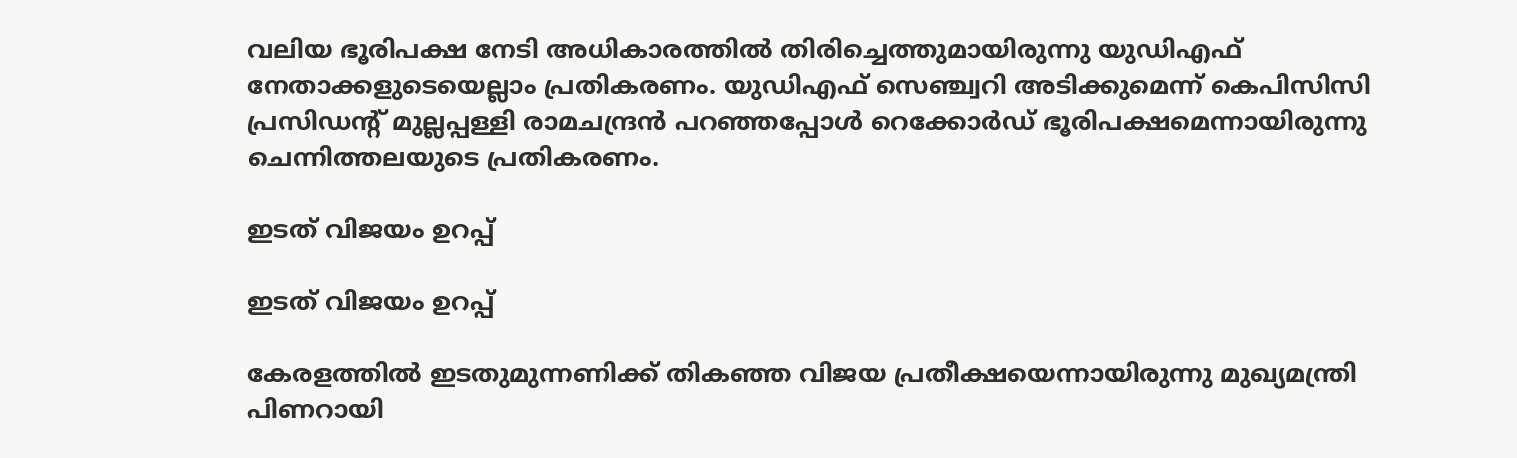വലിയ ഭൂരിപക്ഷ നേടി അധികാരത്തില്‍ തിരിച്ചെത്തുമായിരുന്നു യുഡിഎഫ് നേതാക്കളുടെയെല്ലാം പ്രതികരണം. യുഡിഎഫ് സെഞ്ച്വറി അടിക്കുമെന്ന് കെപിസിസി പ്രസിഡന്‍റ് മുല്ലപ്പള്ളി രാമചന്ദ്രന്‍ പറഞ്ഞപ്പോള്‍ റെക്കോര്‍ഡ് ഭൂരിപക്ഷമെന്നായിരുന്നു ചെന്നിത്തലയുടെ പ്രതികരണം.

ഇടത് വിജയം ഉറപ്പ്

ഇടത് വിജയം ഉറപ്പ്

കേരളത്തില്‍ ഇടതുമുന്നണിക്ക് തികഞ്ഞ വിജയ പ്രതീക്ഷയെന്നായിരുന്നു മുഖ്യമന്ത്രി പിണറായി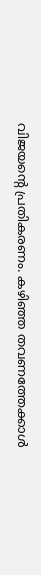വിജയന്‍റെ പ്രതികരണം. കഴിഞ്ഞ തവണത്തേക്കാള്‍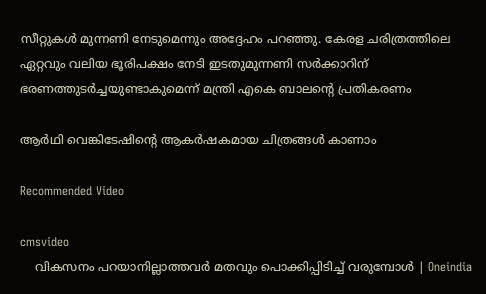സീറ്റുകള്‍ മുന്നണി നേടുമെന്നും അദ്ദേഹം പറഞ്ഞു. കേരള ചരിത്രത്തിലെ ഏറ്റവും വലിയ ഭൂരിപക്ഷം നേടി ഇടതുമുന്നണി സര്‍ക്കാറിന് ഭരണത്തുടര്‍ച്ചയുണ്ടാകുമെന്ന് മന്ത്രി എകെ ബാലന്‍റെ പ്രതികരണം

ആര്‍ഥി വെങ്കിടേഷിന്റെ ആകര്‍ഷകമായ ചിത്രങ്ങള്‍ കാണാം

Recommended Video

cmsvideo
    വികസനം പറയാനില്ലാത്തവര്‍ മതവും പൊക്കിപ്പിടിച്ച് വരുമ്പോള്‍ | Oneindia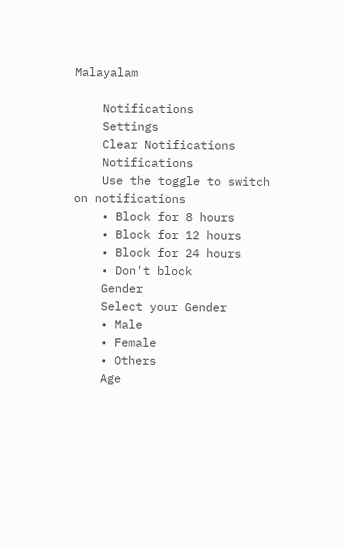Malayalam

    Notifications
    Settings
    Clear Notifications
    Notifications
    Use the toggle to switch on notifications
    • Block for 8 hours
    • Block for 12 hours
    • Block for 24 hours
    • Don't block
    Gender
    Select your Gender
    • Male
    • Female
    • Others
    Age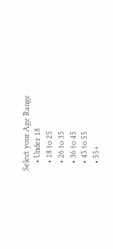Select your Age Range
    • Under 18
    • 18 to 25
    • 26 to 35
    • 36 to 45
    • 45 to 55
    • 55+